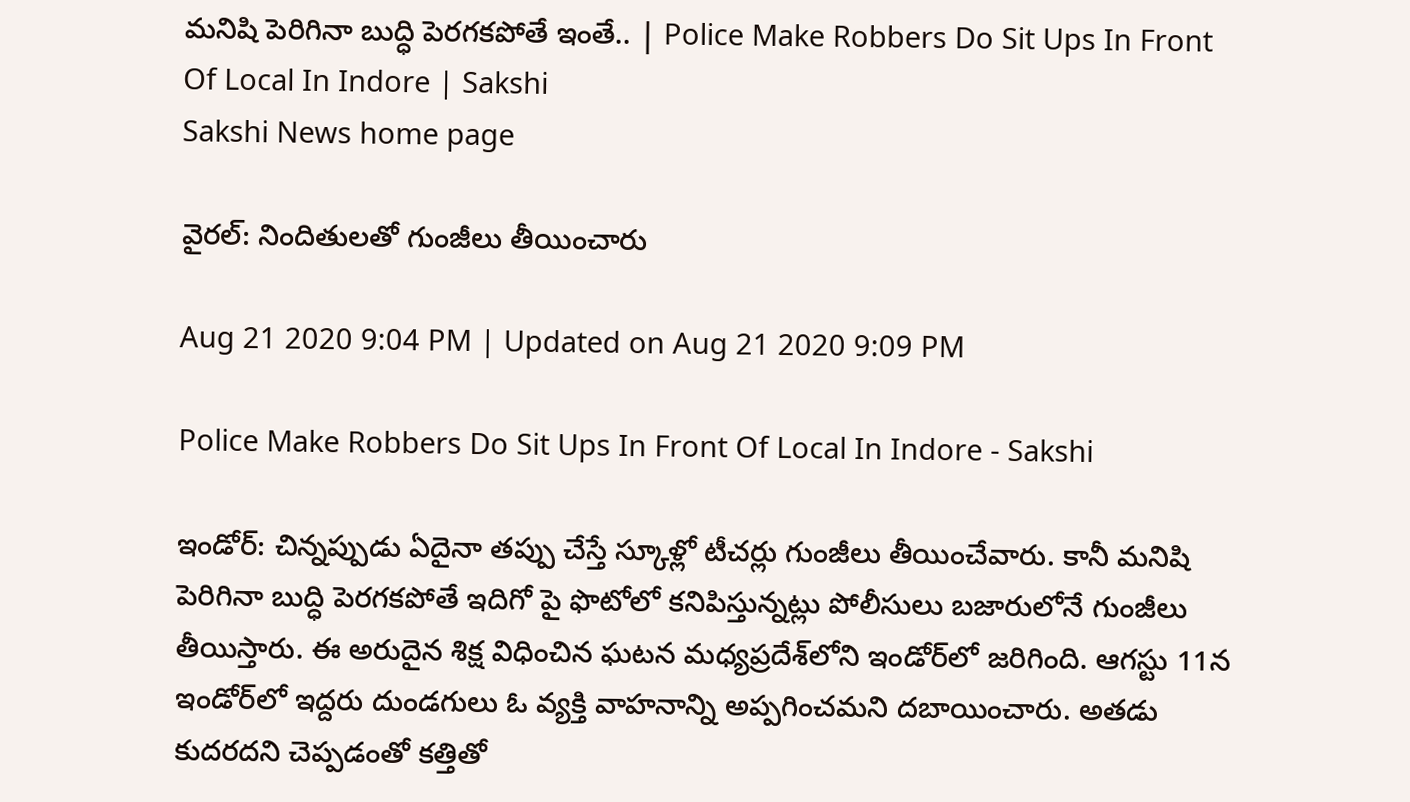మ‌నిషి పెరిగినా బుద్ధి పెర‌గ‌క‌పోతే ఇంతే.. | Police Make Robbers Do Sit Ups In Front Of Local In Indore | Sakshi
Sakshi News home page

వైర‌ల్‌: నిందితుల‌తో గుంజీలు తీయించారు

Aug 21 2020 9:04 PM | Updated on Aug 21 2020 9:09 PM

Police Make Robbers Do Sit Ups In Front Of Local In Indore - Sakshi

ఇండోర్‌: చిన్న‌ప్పుడు ఏదైనా త‌ప్పు చేస్తే స్కూళ్లో టీచ‌ర్లు గుంజీలు తీయించేవారు. కానీ మ‌నిషి పెరిగినా బుద్ధి పెర‌గక‌పోతే ఇదిగో పై ఫొటోలో క‌నిపిస్తున్న‌ట్లు పోలీసులు బ‌జారులోనే గుంజీలు తీయిస్తారు. ఈ అరుదైన శిక్ష విధించిన‌ ఘ‌ట‌న‌ మ‌ధ్య‌ప్ర‌దేశ్‌లోని ఇండోర్‌లో జ‌రిగింది. ఆగ‌స్టు 11న‌ ఇండోర్‌లో ఇద్ద‌రు దుండగులు ఓ వ్య‌క్తి వాహనాన్ని అప్ప‌గించ‌మ‌ని ద‌బాయించారు. అత‌డు కుద‌ర‌ద‌ని చెప్ప‌డంతో క‌త్తితో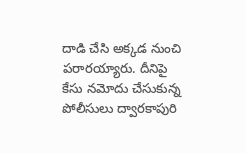దాడి చేసి అక్క‌డ నుంచి ప‌రార‌య్యారు. దీనిపై కేసు న‌మోదు చేసుకున్న పోలీసులు ద్వారకాపురి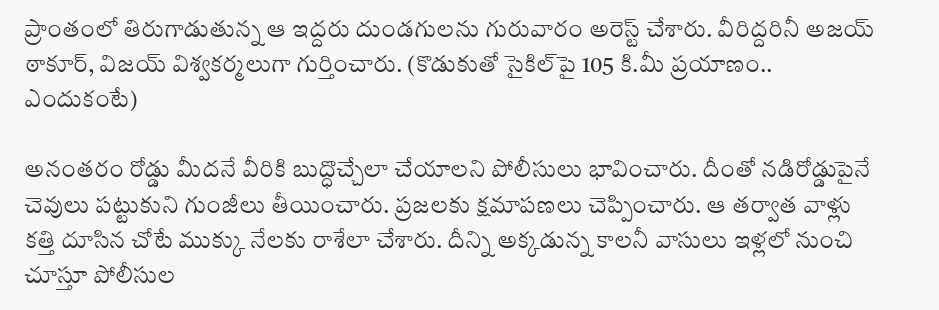ప్రాంతంలో తిరుగాడుతున్న‌ ఆ ఇద్ద‌రు దుండ‌గుల‌ను గురువారం అరెస్ట్ చేశారు. వీరిద్ద‌రినీ అజ‌య్ ఠాకూర్‌, విజ‌య్ విశ్వ‌క‌ర్మ‌లుగా గుర్తించారు. (కొడుకుతో సైకిల్‌పై 105 కి.మీ ప్రయాణం.. ఎందుకంటే)

అనంత‌రం రోడ్డు మీద‌నే వీరికి బుద్ధొచ్చేలా చేయాల‌ని పోలీసులు భావించారు. దీంతో న‌డిరోడ్డుపైనే చెవులు ప‌ట్టుకుని గుంజీలు తీయించారు. ప్ర‌జ‌ల‌కు క్ష‌మాప‌ణ‌లు చెప్పించారు. ఆ త‌ర్వాత వాళ్లు క‌త్తి దూసిన చోటే ముక్కు నేల‌కు రాశేలా చేశారు. దీన్ని అక్క‌డున్న కాల‌నీ వాసులు ఇళ్ల‌లో నుంచి చూస్తూ పోలీసుల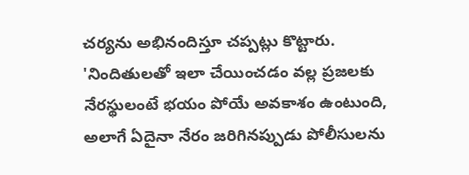చ‌ర్య‌ను అభినందిస్తూ చ‌ప్ప‌ట్లు కొట్టారు. 'నిందితుల‌తో ఇలా చేయించ‌డం వ‌ల్ల ప్ర‌జ‌ల‌కు నేర‌స్థులంటే భయం పోయే అవ‌కాశం ఉంటుంది, అలాగే ఏదైనా నేరం జ‌రిగిన‌ప్పుడు పోలీసుల‌ను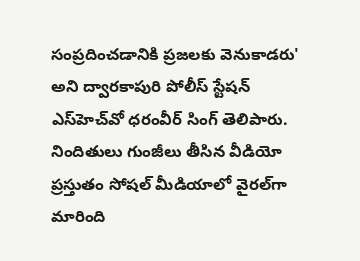సంప్ర‌దించ‌డానికి ప్ర‌జ‌ల‌కు వెనుకాడ‌రు' అని ద్వార‌కాపురి పోలీస్ స్టేష‌న్ ఎస్‌హెచ్‌వో ధ‌రంవీర్ సింగ్ తెలిపారు. నిందితులు గుంజీలు తీసిన వీడియో ప్ర‌స్తుతం సోష‌ల్ మీడియాలో వైర‌ల్‌గా మారింది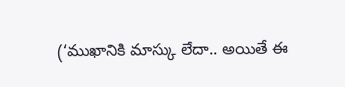(‘ముఖానికి మాస్కు లేదా.. అయితే ఈ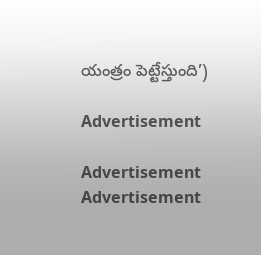యంత్రం పెట్టేస్తుంది’)

Advertisement

Advertisement
Advertisement